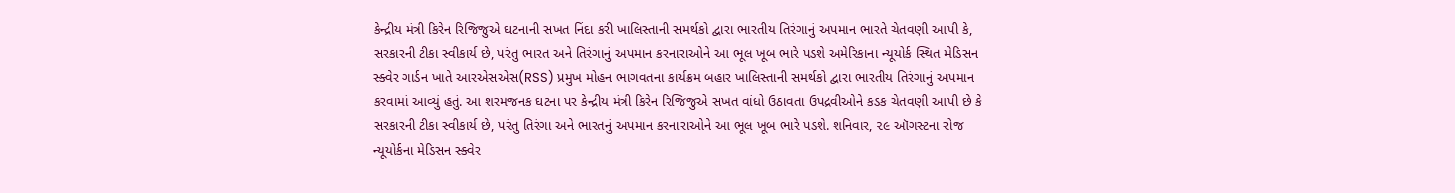કેન્દ્રીય મંત્રી કિરેન રિજિજુએ ઘટનાની સખત નિંદા કરી ખાલિસ્તાની સમર્થકો દ્વારા ભારતીય તિરંગાનું અપમાન ભારતે ચેતવણી આપી કે, સરકારની ટીકા સ્વીકાર્ય છે, પરંતુ ભારત અને તિરંગાનું અપમાન કરનારાઓને આ ભૂલ ખૂબ ભારે પડશે અમેરિકાના ન્યૂયોર્ક સ્થિત મેડિસન સ્ક્વેર ગાર્ડન ખાતે આરએસએસ(RSS) પ્રમુખ મોહન ભાગવતના કાર્યક્રમ બહાર ખાલિસ્તાની સમર્થકો દ્વારા ભારતીય તિરંગાનું અપમાન કરવામાં આવ્યું હતું. આ શરમજનક ઘટના પર કેન્દ્રીય મંત્રી કિરેન રિજિજુએ સખત વાંધો ઉઠાવતા ઉપદ્રવીઓને કડક ચેતવણી આપી છે કે સરકારની ટીકા સ્વીકાર્ય છે, પરંતુ તિરંગા અને ભારતનું અપમાન કરનારાઓને આ ભૂલ ખૂબ ભારે પડશે. શનિવાર, ૨૯ ઑગસ્ટના રોજ ન્યૂયોર્કના મેડિસન સ્ક્વેર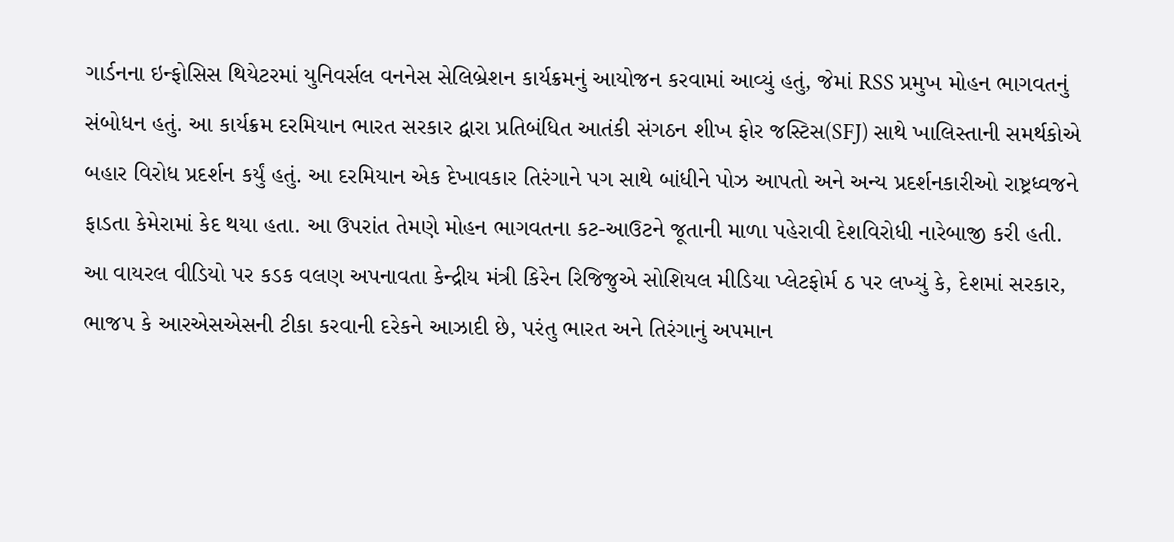ગાર્ડનના ઇન્ફોસિસ થિયેટરમાં યુનિવર્સલ વનનેસ સેલિબ્રેશન કાર્યક્રમનું આયોજન કરવામાં આવ્યું હતું, જેમાં RSS પ્રમુખ મોહન ભાગવતનું સંબોધન હતું. આ કાર્યક્રમ દરમિયાન ભારત સરકાર દ્વારા પ્રતિબંધિત આતંકી સંગઠન શીખ ફોર જસ્ટિસ(SFJ) સાથે ખાલિસ્તાની સમર્થકોએ બહાર વિરોધ પ્રદર્શન કર્યું હતું. આ દરમિયાન એક દેખાવકાર તિરંગાને પગ સાથે બાંધીને પોઝ આપતો અને અન્ય પ્રદર્શનકારીઓ રાષ્ટ્રધ્વજને ફાડતા કેમેરામાં કેદ થયા હતા. આ ઉપરાંત તેમણે મોહન ભાગવતના કટ-આઉટને જૂતાની માળા પહેરાવી દેશવિરોધી નારેબાજી કરી હતી.
આ વાયરલ વીડિયો પર કડક વલણ અપનાવતા કેન્દ્રીય મંત્રી કિરેન રિજિજુએ સોશિયલ મીડિયા પ્લેટફોર્મ ઠ પર લખ્યું કે, દેશમાં સરકાર, ભાજપ કે આરએસએસની ટીકા કરવાની દરેકને આઝાદી છે, પરંતુ ભારત અને તિરંગાનું અપમાન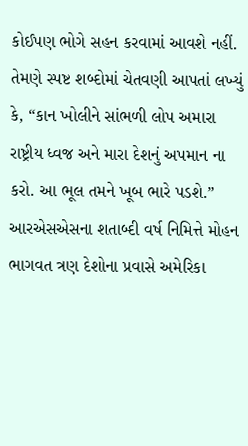કોઈપણ ભોગે સહન કરવામાં આવશે નહીં. તેમણે સ્પષ્ટ શબ્દોમાં ચેતવણી આપતાં લખ્યું કે, “કાન ખોલીને સાંભળી લોપ અમારા રાષ્ટ્રીય ધ્વજ અને મારા દેશનું અપમાન ના કરો. આ ભૂલ તમને ખૂબ ભારે પડશે.”
આરએસએસના શતાબ્દી વર્ષ નિમિત્તે મોહન ભાગવત ત્રણ દેશોના પ્રવાસે અમેરિકા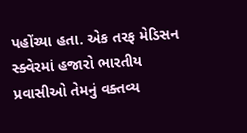પહોંચ્યા હતા. એક તરફ મેડિસન સ્ક્વેરમાં હજારો ભારતીય પ્રવાસીઓ તેમનું વક્તવ્ય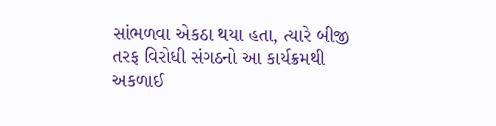સાંભળવા એકઠા થયા હતા, ત્યારે બીજી તરફ વિરોધી સંગઠનો આ કાર્યક્રમથી અકળાઈ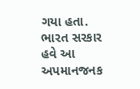ગયા હતા. ભારત સરકાર હવે આ અપમાનજનક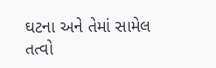ઘટના અને તેમાં સામેલ તત્વો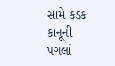સામે કડક કાનૂની પગલાં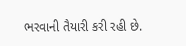ભરવાની તૈયારી કરી રહી છે.